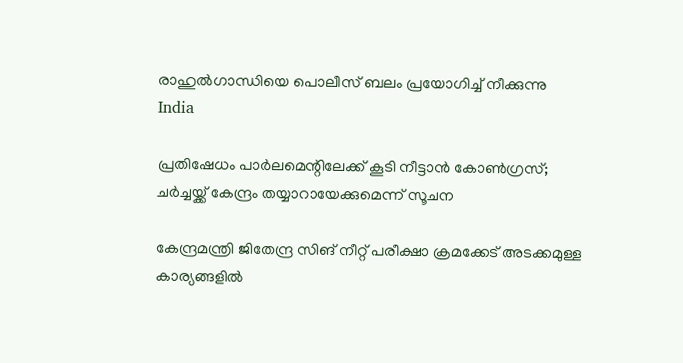രാഹുൽഗാന്ധിയെ പൊലീസ് ബലം പ്രയോഗിച്ച് നീക്കുന്നു
India

പ്രതിഷേധം പാര്‍ലമെന്റിലേക്ക് കൂടി നീട്ടാന്‍ കോണ്‍ഗ്രസ്; ചര്‍ച്ചയ്ക്ക് കേന്ദ്രം തയ്യാറായേക്കുമെന്ന് സൂചന

കേന്ദ്രമന്ത്രി ജിതേന്ദ്ര സിങ് നീറ്റ് പരീക്ഷാ ക്രമക്കേട് അടക്കമുള്ള കാര്യങ്ങളില്‍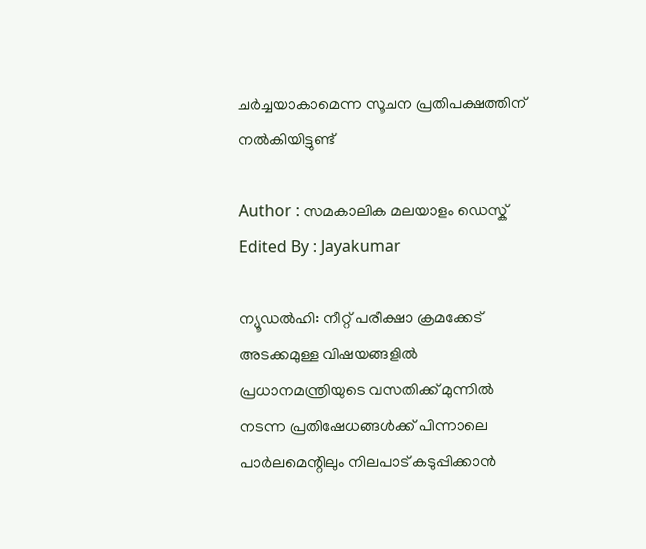ചര്‍ച്ചയാകാമെന്ന സൂചന പ്രതിപക്ഷത്തിന് നല്‍കിയിട്ടുണ്ട്

Author : സമകാലിക മലയാളം ഡെസ്ക്
Edited By : Jayakumar

ന്യൂഡല്‍ഹി: നീറ്റ് പരീക്ഷാ ക്രമക്കേട് അടക്കമുള്ള വിഷയങ്ങളില്‍ പ്രധാനമന്ത്രിയുടെ വസതിക്ക് മുന്നില്‍ നടന്ന പ്രതിഷേധങ്ങള്‍ക്ക് പിന്നാലെ പാര്‍ലമെന്റിലും നിലപാട് കടുപ്പിക്കാന്‍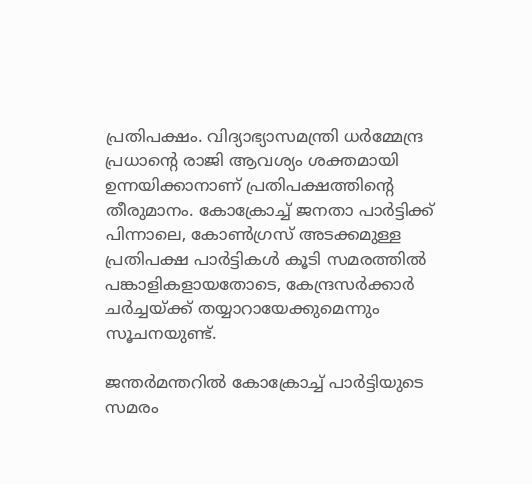പ്രതിപക്ഷം. വിദ്യാഭ്യാസമന്ത്രി ധര്‍മ്മേന്ദ്ര പ്രധാന്റെ രാജി ആവശ്യം ശക്തമായി ഉന്നയിക്കാനാണ് പ്രതിപക്ഷത്തിന്റെ തീരുമാനം. കോക്രോച്ച് ജനതാ പാര്‍ട്ടിക്ക് പിന്നാലെ, കോണ്‍ഗ്രസ് അടക്കമുള്ള പ്രതിപക്ഷ പാര്‍ട്ടികള്‍ കൂടി സമരത്തില്‍ പങ്കാളികളായതോടെ, കേന്ദ്രസര്‍ക്കാര്‍ ചര്‍ച്ചയ്ക്ക് തയ്യാറായേക്കുമെന്നും സൂചനയുണ്ട്.

ജന്തര്‍മന്തറില്‍ കോക്രോച്ച് പാര്‍ട്ടിയുടെ സമരം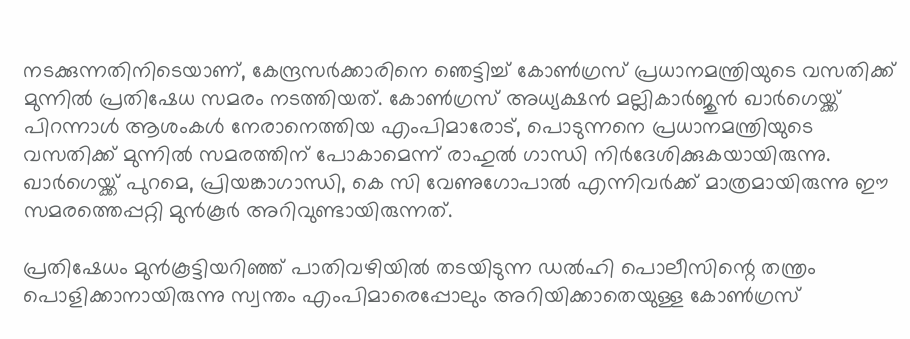നടക്കുന്നതിനിടെയാണ്, കേന്ദ്രസര്‍ക്കാരിനെ ഞെട്ടിച്ച് കോണ്‍ഗ്രസ് പ്രധാനമന്ത്രിയുടെ വസതിക്ക് മുന്നില്‍ പ്രതിഷേധ സമരം നടത്തിയത്. കോണ്‍ഗ്രസ് അധ്യക്ഷന്‍ മല്ലികാര്‍ജുന്‍ ഖാര്‍ഗെയ്ക്ക് പിറന്നാള്‍ ആശംകള്‍ നേരാനെത്തിയ എംപിമാരോട്, പൊടുന്നനെ പ്രധാനമന്ത്രിയുടെ വസതിക്ക് മുന്നില്‍ സമരത്തിന് പോകാമെന്ന് രാഹുല്‍ ഗാന്ധി നിര്‍ദേശിക്കുകയായിരുന്നു. ഖാര്‍ഗെയ്ക്ക് പുറമെ, പ്രിയങ്കാഗാന്ധി, കെ സി വേണുഗോപാല്‍ എന്നിവര്‍ക്ക് മാത്രമായിരുന്നു ഈ സമരത്തെപ്പറ്റി മുന്‍കൂര്‍ അറിവുണ്ടായിരുന്നത്.

പ്രതിഷേധം മുന്‍കൂട്ടിയറിഞ്ഞ് പാതിവഴിയില്‍ തടയിടുന്ന ഡല്‍ഹി പൊലീസിന്റെ തന്ത്രം പൊളിക്കാനായിരുന്നു സ്വന്തം എംപിമാരെപ്പോലും അറിയിക്കാതെയുള്ള കോണ്‍ഗ്രസ്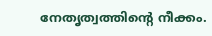നേതൃത്വത്തിന്റെ നീക്കം.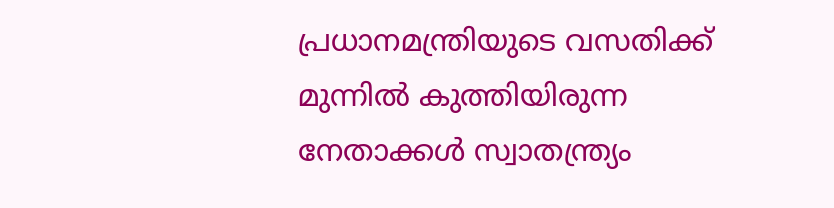പ്രധാനമന്ത്രിയുടെ വസതിക്ക് മുന്നില്‍ കുത്തിയിരുന്ന നേതാക്കള്‍ സ്വാതന്ത്ര്യം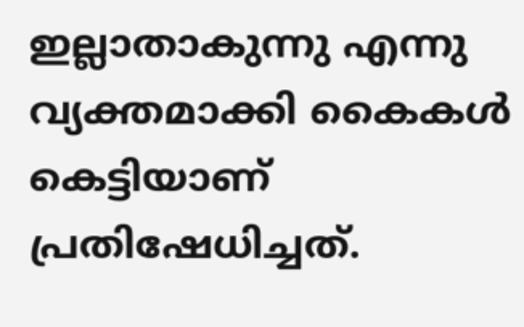ഇല്ലാതാകുന്നു എന്നു വ്യക്തമാക്കി കൈകള്‍ കെട്ടിയാണ് പ്രതിഷേധിച്ചത്.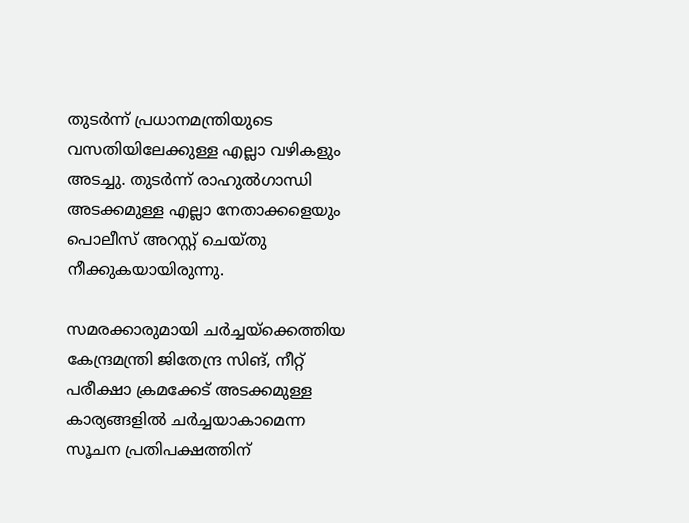തുടര്‍ന്ന് പ്രധാനമന്ത്രിയുടെ വസതിയിലേക്കുള്ള എല്ലാ വഴികളും അടച്ചു. തുടര്‍ന്ന് രാഹുല്‍ഗാന്ധി അടക്കമുള്ള എല്ലാ നേതാക്കളെയും പൊലീസ് അറസ്റ്റ് ചെയ്തു നീക്കുകയായിരുന്നു.

സമരക്കാരുമായി ചര്‍ച്ചയ്‌ക്കെത്തിയ കേന്ദ്രമന്ത്രി ജിതേന്ദ്ര സിങ്, നീറ്റ് പരീക്ഷാ ക്രമക്കേട് അടക്കമുള്ള കാര്യങ്ങളില്‍ ചര്‍ച്ചയാകാമെന്ന സൂചന പ്രതിപക്ഷത്തിന്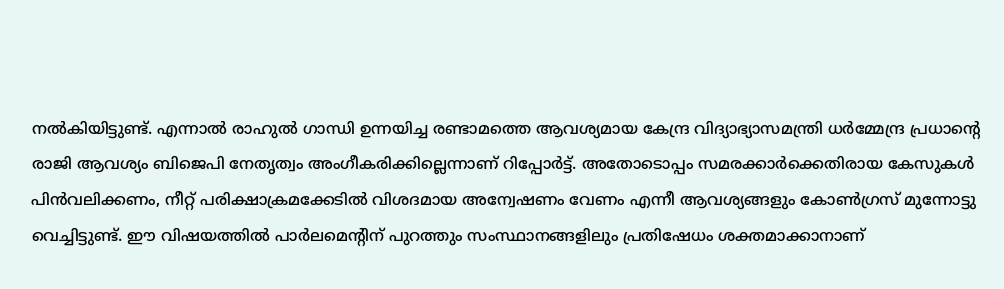നല്‍കിയിട്ടുണ്ട്. എന്നാല്‍ രാഹുല്‍ ഗാന്ധി ഉന്നയിച്ച രണ്ടാമത്തെ ആവശ്യമായ കേന്ദ്ര വിദ്യാഭ്യാസമന്ത്രി ധര്‍മ്മേന്ദ്ര പ്രധാന്റെ രാജി ആവശ്യം ബിജെപി നേതൃത്വം അംഗീകരിക്കില്ലെന്നാണ് റിപ്പോര്‍ട്ട്. അതോടൊപ്പം സമരക്കാര്‍ക്കെതിരായ കേസുകള്‍ പിന്‍വലിക്കണം, നീറ്റ് പരിക്ഷാക്രമക്കേടില്‍ വിശദമായ അന്വേഷണം വേണം എന്നീ ആവശ്യങ്ങളും കോണ്‍ഗ്രസ് മുന്നോട്ടു വെച്ചിട്ടുണ്ട്. ഈ വിഷയത്തില്‍ പാര്‍ലമെന്റിന് പുറത്തും സംസ്ഥാനങ്ങളിലും പ്രതിഷേധം ശക്തമാക്കാനാണ്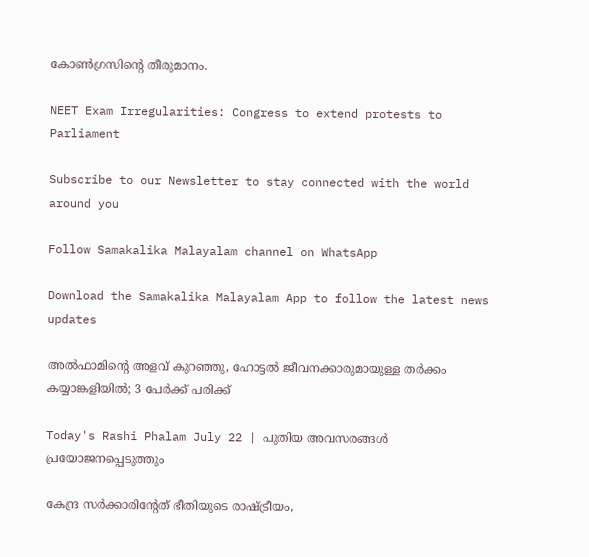കോണ്‍ഗ്രസിന്റെ തീരുമാനം.

NEET Exam Irregularities: Congress to extend protests to Parliament

Subscribe to our Newsletter to stay connected with the world around you

Follow Samakalika Malayalam channel on WhatsApp

Download the Samakalika Malayalam App to follow the latest news updates

അല്‍ഫാമിന്റെ അളവ് കുറഞ്ഞു, ഹോട്ടല്‍ ജീവനക്കാരുമായുള്ള തര്‍ക്കം കയ്യാങ്കളിയില്‍; 3 പേര്‍ക്ക് പരിക്ക്

Today's Rashi Phalam July 22 | പുതിയ അവസരങ്ങൾ പ്രയോജനപ്പെടുത്തും

കേന്ദ്ര സര്‍ക്കാരിന്റേത് ഭീതിയുടെ രാഷ്ട്രീയം,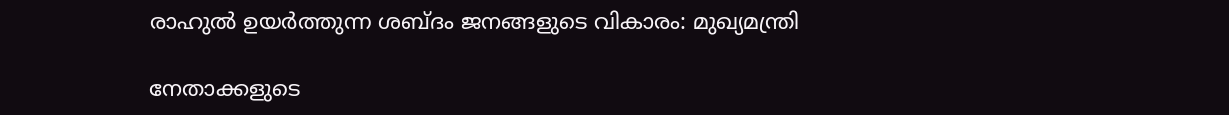രാഹുല്‍ ഉയര്‍ത്തുന്ന ശബ്ദം ജനങ്ങളുടെ വികാരം: മുഖ്യമന്ത്രി

നേതാക്കളുടെ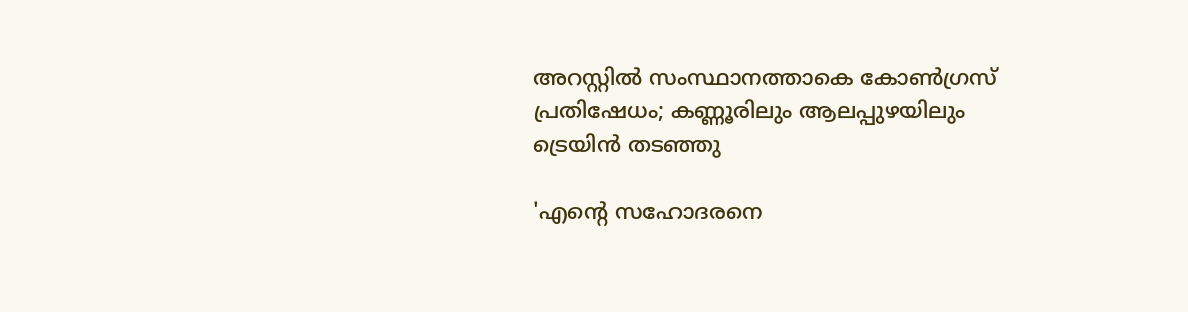അറസ്റ്റില്‍ സംസ്ഥാനത്താകെ കോണ്‍ഗ്രസ് പ്രതിഷേധം; കണ്ണൂരിലും ആലപ്പുഴയിലും ട്രെയിന്‍ തടഞ്ഞു

'എന്റെ സഹോദരനെ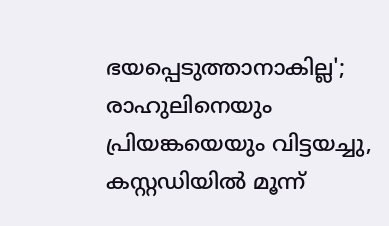ഭയപ്പെടുത്താനാകില്ല'; രാഹുലിനെയും പ്രിയങ്കയെയും വിട്ടയച്ചു, കസ്റ്റഡിയില്‍ മൂന്ന്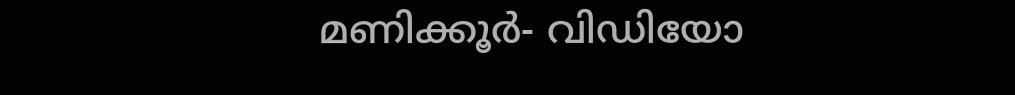മണിക്കൂര്‍- വിഡിയോ